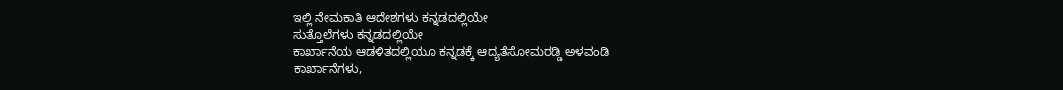ಇಲ್ಲಿ ನೇಮಕಾತಿ ಆದೇಶಗಳು ಕನ್ನಡದಲ್ಲಿಯೇ
ಸುತ್ತೊಲೆಗಳು ಕನ್ನಡದಲ್ಲಿಯೇ
ಕಾರ್ಖಾನೆಯ ಆಡಳಿತದಲ್ಲಿಯೂ ಕನ್ನಡಕ್ಕೆ ಆದ್ಯತೆಸೋಮರಡ್ಡಿ ಅಳವಂಡಿ
ಕಾರ್ಖಾನೆಗಳು,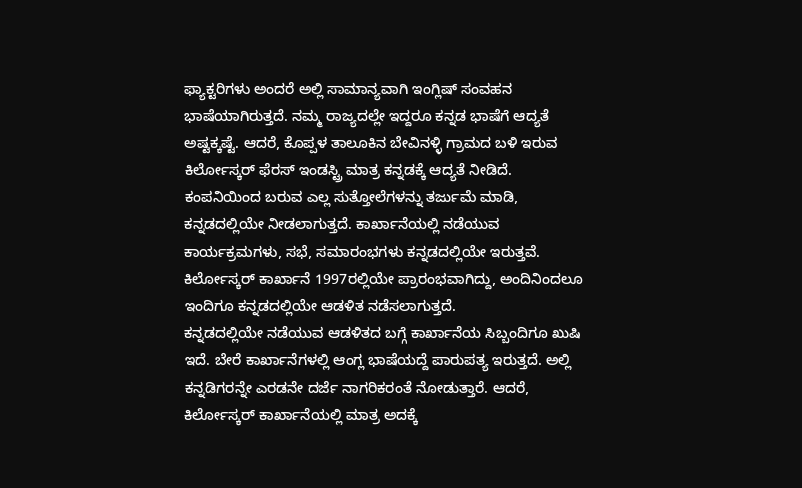ಫ್ಯಾಕ್ಟರಿಗಳು ಅಂದರೆ ಅಲ್ಲಿ ಸಾಮಾನ್ಯವಾಗಿ ಇಂಗ್ಲಿಷ್ ಸಂವಹನ ಭಾಷೆಯಾಗಿರುತ್ತದೆ. ನಮ್ಮ ರಾಜ್ಯದಲ್ಲೇ ಇದ್ದರೂ ಕನ್ನಡ ಭಾಷೆಗೆ ಆದ್ಯತೆ ಅಷ್ಟಕ್ಕಷ್ಟೆ. ಆದರೆ, ಕೊಪ್ಪಳ ತಾಲೂಕಿನ ಬೇವಿನಳ್ಳಿ ಗ್ರಾಮದ ಬಳಿ ಇರುವ ಕಿರ್ಲೋಸ್ಕರ್ ಫೆರಸ್ ಇಂಡಸ್ಟ್ರಿ ಮಾತ್ರ ಕನ್ನಡಕ್ಕೆ ಆದ್ಯತೆ ನೀಡಿದೆ.
ಕಂಪನಿಯಿಂದ ಬರುವ ಎಲ್ಲ ಸುತ್ತೋಲೆಗಳನ್ನು ತರ್ಜುಮೆ ಮಾಡಿ, ಕನ್ನಡದಲ್ಲಿಯೇ ನೀಡಲಾಗುತ್ತದೆ. ಕಾರ್ಖಾನೆಯಲ್ಲಿ ನಡೆಯುವ ಕಾರ್ಯಕ್ರಮಗಳು, ಸಭೆ, ಸಮಾರಂಭಗಳು ಕನ್ನಡದಲ್ಲಿಯೇ ಇರುತ್ತವೆ.
ಕಿರ್ಲೋಸ್ಕರ್ ಕಾರ್ಖಾನೆ 1997ರಲ್ಲಿಯೇ ಪ್ರಾರಂಭವಾಗಿದ್ದು, ಅಂದಿನಿಂದಲೂ ಇಂದಿಗೂ ಕನ್ನಡದಲ್ಲಿಯೇ ಆಡಳಿತ ನಡೆಸಲಾಗುತ್ತದೆ.
ಕನ್ನಡದಲ್ಲಿಯೇ ನಡೆಯುವ ಆಡಳಿತದ ಬಗ್ಗೆ ಕಾರ್ಖಾನೆಯ ಸಿಬ್ಬಂದಿಗೂ ಖುಷಿ ಇದೆ. ಬೇರೆ ಕಾರ್ಖಾನೆಗಳಲ್ಲಿ ಆಂಗ್ಲ ಭಾಷೆಯದ್ದೆ ಪಾರುಪತ್ಯ ಇರುತ್ತದೆ. ಅಲ್ಲಿ ಕನ್ನಡಿಗರನ್ನೇ ಎರಡನೇ ದರ್ಜೆ ನಾಗರಿಕರಂತೆ ನೋಡುತ್ತಾರೆ. ಆದರೆ, ಕಿರ್ಲೋಸ್ಕರ್ ಕಾರ್ಖಾನೆಯಲ್ಲಿ ಮಾತ್ರ ಅದಕ್ಕೆ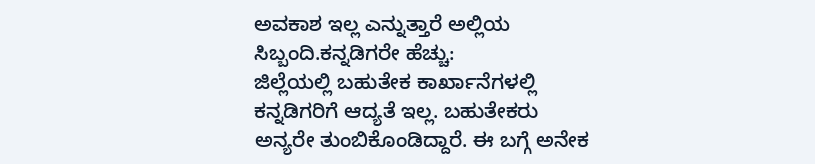ಅವಕಾಶ ಇಲ್ಲ ಎನ್ನುತ್ತಾರೆ ಅಲ್ಲಿಯ ಸಿಬ್ಬಂದಿ.ಕನ್ನಡಿಗರೇ ಹೆಚ್ಚು:
ಜಿಲ್ಲೆಯಲ್ಲಿ ಬಹುತೇಕ ಕಾರ್ಖಾನೆಗಳಲ್ಲಿ ಕನ್ನಡಿಗರಿಗೆ ಆದ್ಯತೆ ಇಲ್ಲ. ಬಹುತೇಕರು ಅನ್ಯರೇ ತುಂಬಿಕೊಂಡಿದ್ದಾರೆ. ಈ ಬಗ್ಗೆ ಅನೇಕ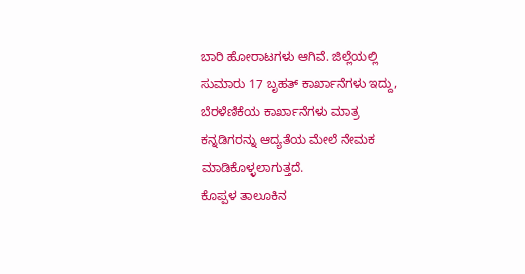ಬಾರಿ ಹೋರಾಟಗಳು ಆಗಿವೆ. ಜಿಲ್ಲೆಯಲ್ಲಿ ಸುಮಾರು 17 ಬೃಹತ್ ಕಾರ್ಖಾನೆಗಳು ಇದ್ದು, ಬೆರಳೆಣಿಕೆಯ ಕಾರ್ಖಾನೆಗಳು ಮಾತ್ರ ಕನ್ನಡಿಗರನ್ನು ಆದ್ಯತೆಯ ಮೇಲೆ ನೇಮಕ ಮಾಡಿಕೊಳ್ಳಲಾಗುತ್ತದೆ.
ಕೊಪ್ಪಳ ತಾಲೂಕಿನ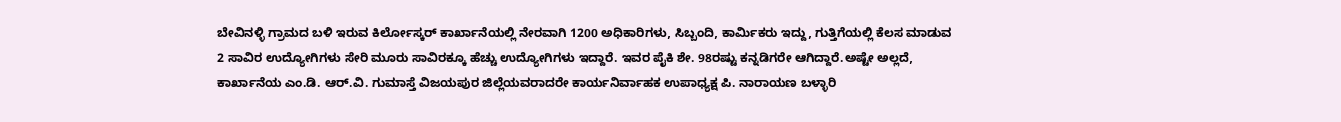ಬೇವಿನಳ್ಳಿ ಗ್ರಾಮದ ಬಳಿ ಇರುವ ಕಿರ್ಲೋಸ್ಕರ್ ಕಾರ್ಖಾನೆಯಲ್ಲಿ ನೇರವಾಗಿ 1200 ಅಧಿಕಾರಿಗಳು, ಸಿಬ್ಬಂದಿ, ಕಾರ್ಮಿಕರು ಇದ್ದು, ಗುತ್ತಿಗೆಯಲ್ಲಿ ಕೆಲಸ ಮಾಡುವ 2 ಸಾವಿರ ಉದ್ಯೋಗಿಗಳು ಸೇರಿ ಮೂರು ಸಾವಿರಕ್ಕೂ ಹೆಚ್ಚು ಉದ್ಯೋಗಿಗಳು ಇದ್ದಾರೆ. ಇವರ ಪೈಕಿ ಶೇ. 98ರಷ್ಟು ಕನ್ನಡಿಗರೇ ಆಗಿದ್ದಾರೆ.ಅಷ್ಟೇ ಅಲ್ಲದೆ, ಕಾರ್ಖಾನೆಯ ಎಂ.ಡಿ. ಆರ್.ವಿ. ಗುಮಾಸ್ತೆ ವಿಜಯಪುರ ಜಿಲ್ಲೆಯವರಾದರೇ ಕಾರ್ಯನಿರ್ವಾಹಕ ಉಪಾಧ್ಯಕ್ಷ ಪಿ. ನಾರಾಯಣ ಬಳ್ಳಾರಿ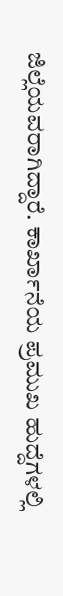ಜಿಲ್ಲೆಯವರಾಗಿದ್ದಾರೆ. ಕಾರ್ಖಾನೆಯ ಪ್ರಮುಖ ಹುದ್ದೆಗಳಲ್ಲಿ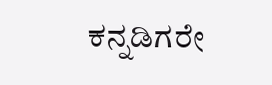ಕನ್ನಡಿಗರೇ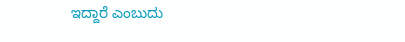ಇದ್ದಾರೆ ಎಂಬುದು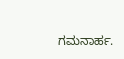ಗಮನಾರ್ಹ.